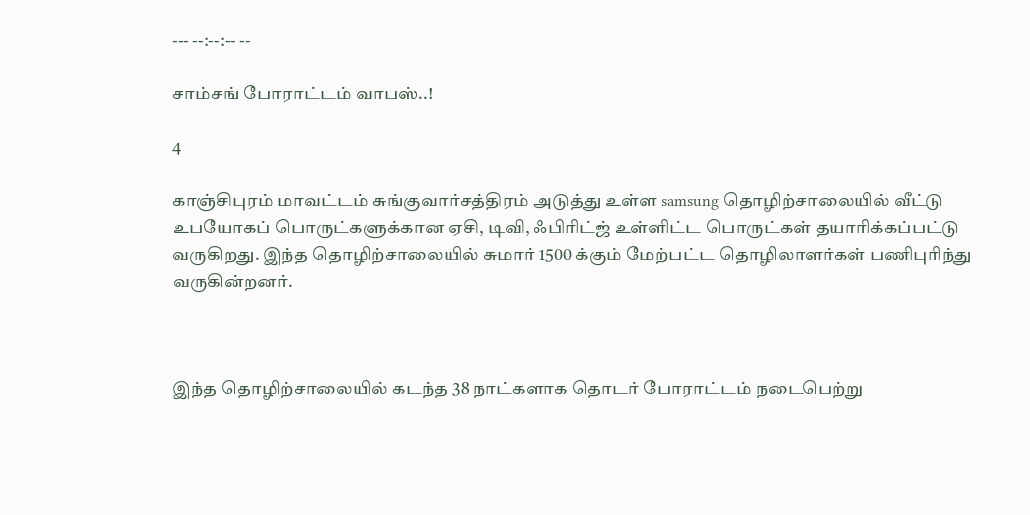--- --:--:-- --

சாம்சங் போராட்டம் வாபஸ்..!

4

காஞ்சிபுரம் மாவட்டம் சுங்குவார்சத்திரம் அடுத்து உள்ள samsung தொழிற்சாலையில் வீட்டு உபயோகப் பொருட்களுக்கான ஏசி, டிவி, ஃபிரிட்ஜ் உள்ளிட்ட பொருட்கள் தயாரிக்கப்பட்டு வருகிறது. இந்த தொழிற்சாலையில் சுமார் 1500 க்கும் மேற்பட்ட தொழிலாளர்கள் பணிபுரிந்து வருகின்றனர்.



இந்த தொழிற்சாலையில் கடந்த 38 நாட்களாக தொடர் போராட்டம் நடைபெற்று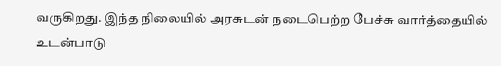வருகிறது. இந்த நிலையில் அரசுடன் நடைபெற்ற பேச்சு வார்த்தையில் உடன்பாடு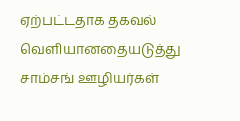ஏற்பட்டதாக தகவல் வெளியானதையடுத்து சாம்சங் ஊழியர்கள்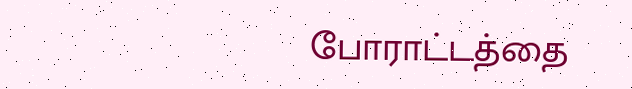போராட்டத்தை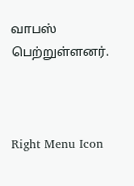வாபஸ் பெற்றுள்ளனர்.



Right Menu Icon